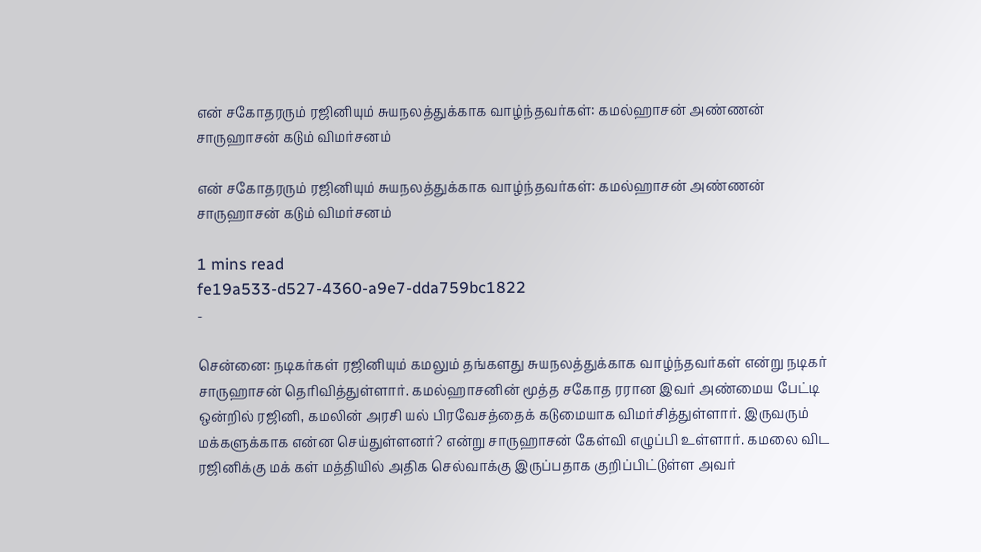என் சகோதரரும் ரஜினியும் சுயநலத்துக்காக வாழ்ந்தவர்கள்: கமல்ஹாசன் அண்ணன் சாருஹாசன் கடும் விமர்சனம்

என் சகோதரரும் ரஜினியும் சுயநலத்துக்காக வாழ்ந்தவர்கள்: கமல்ஹாசன் அண்ணன் சாருஹாசன் கடும் விமர்சனம்

1 mins read
fe19a533-d527-4360-a9e7-dda759bc1822
-

சென்னை: நடிகர்கள் ரஜினியும் கமலும் தங்களது சுயநலத்துக்காக வாழ்ந்தவர்கள் என்று நடிகர் சாருஹாசன் தெரிவித்துள்ளார். கமல்ஹாசனின் மூத்த சகோத ரரான இவர் அண்மைய பேட்டி ஒன்றில் ரஜினி, கமலின் அரசி யல் பிரவேசத்தைக் கடுமையாக விமர்சித்துள்ளார். இருவரும் மக்களுக்காக என்ன செய்துள்ளனர்? என்று சாருஹாசன் கேள்வி எழுப்பி உள்ளார். கமலை விட ரஜினிக்கு மக் கள் மத்தியில் அதிக செல்வாக்கு இருப்பதாக குறிப்பிட்டுள்ள அவர்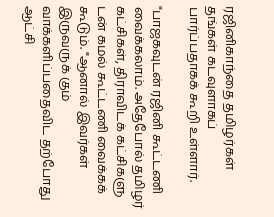ரஜினிகாந்தை தமிழர்கள் தங்கள் கடவுளாகப் பார்ப்பதாகக் கூறி உள்ளார்.

"பாஜகவுடன் ரஜினி கூட்டணி வைக்கலாம். அதேபோல் தமிழர் கட்சிகள், திராவிடக் கட்சிகளு டன் கமல் கூட்டணி வைக்கக் கூடும். "ஆனால் இவர்கள் இருவருக் கும் வாக்களிப்பதைவிட தற்போது ஆட்சி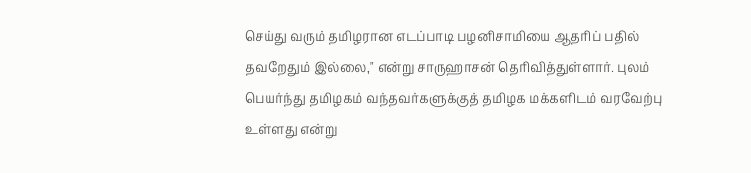செய்து வரும் தமிழரான எடப்பாடி பழனிசாமியை ஆதரிப் பதில் தவறேதும் இல்லை," என்று சாருஹாசன் தெரிவித்துள்ளார். புலம் பெயர்ந்து தமிழகம் வந்தவர்களுக்குத் தமிழக மக்களிடம் வரவேற்பு உள்ளது என்று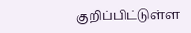குறிப்பிட்டுள்ள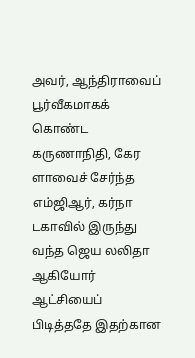அவர், ஆந்திராவைப் பூர்வீகமாகக் கொண்ட கருணாநிதி, கேர ளாவைச் சேர்ந்த எம்ஜிஆர், கர்நா டகாவில் இருந்து வந்த ஜெய லலிதா ஆகியோர் ஆட்சியைப் பிடித்ததே இதற்கான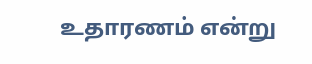உதாரணம் என்று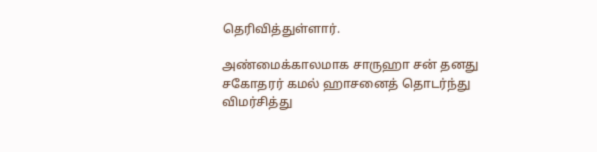தெரிவித்துள்ளார்.

அண்மைக்காலமாக சாருஹா சன் தனது சகோதரர் கமல் ஹாசனைத் தொடர்ந்து விமர்சித்து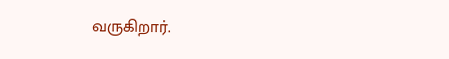வருகிறார்.